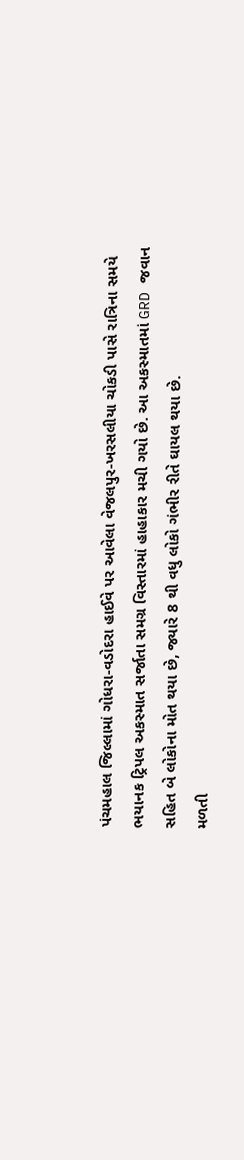પંચમહાલ જિલ્લામાં ગોધરા-વડોદરા હાઈવે પર આવેલા વેજલપુર-ખરસલીયા ચોકડી પાસે રાત્રિના સમયે ભયાનક ટ્રિપલ અકસ્માત સર્જાતા સમગ્ર વિસ્તારમાં હાહાકાર મચી ગયો છે. આ અકસ્માતમાં GRD જવાન સહિત બે લોકોના મોત થયા છે, જ્યારે 8 થી વધુ લોકો ગંભીર રીતે ઘાયલ થયા છે.
મળતી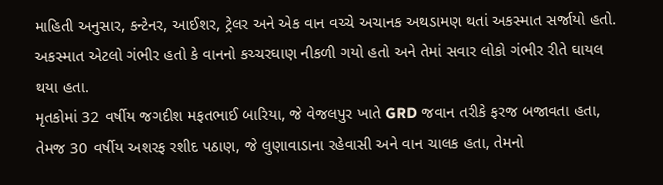માહિતી અનુસાર, કન્ટેનર, આઈશર, ટ્રેલર અને એક વાન વચ્ચે અચાનક અથડામણ થતાં અકસ્માત સર્જાયો હતો. અકસ્માત એટલો ગંભીર હતો કે વાનનો કચ્ચરઘાણ નીકળી ગયો હતો અને તેમાં સવાર લોકો ગંભીર રીતે ઘાયલ થયા હતા.
મૃતકોમાં 32 વર્ષીય જગદીશ મફતભાઈ બારિયા, જે વેજલપુર ખાતે GRD જવાન તરીકે ફરજ બજાવતા હતા, તેમજ 30 વર્ષીય અશરફ રશીદ પઠાણ, જે લુણાવાડાના રહેવાસી અને વાન ચાલક હતા, તેમનો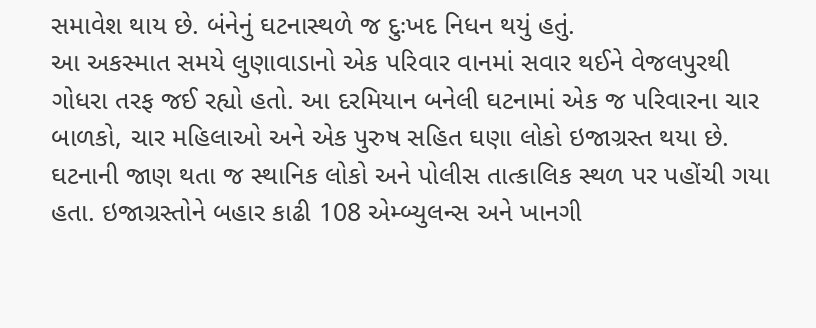સમાવેશ થાય છે. બંનેનું ઘટનાસ્થળે જ દુઃખદ નિધન થયું હતું.
આ અકસ્માત સમયે લુણાવાડાનો એક પરિવાર વાનમાં સવાર થઈને વેજલપુરથી ગોધરા તરફ જઈ રહ્યો હતો. આ દરમિયાન બનેલી ઘટનામાં એક જ પરિવારના ચાર બાળકો, ચાર મહિલાઓ અને એક પુરુષ સહિત ઘણા લોકો ઇજાગ્રસ્ત થયા છે.
ઘટનાની જાણ થતા જ સ્થાનિક લોકો અને પોલીસ તાત્કાલિક સ્થળ પર પહોંચી ગયા હતા. ઇજાગ્રસ્તોને બહાર કાઢી 108 એમ્બ્યુલન્સ અને ખાનગી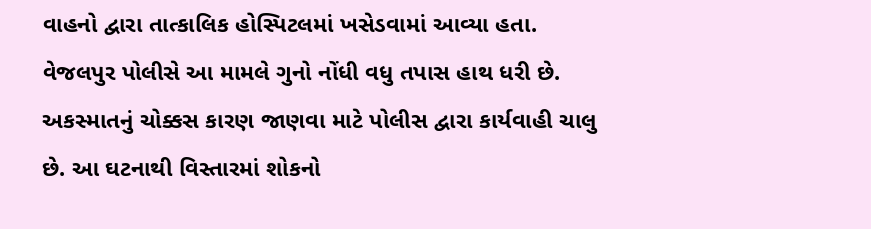વાહનો દ્વારા તાત્કાલિક હોસ્પિટલમાં ખસેડવામાં આવ્યા હતા. વેજલપુર પોલીસે આ મામલે ગુનો નોંધી વધુ તપાસ હાથ ધરી છે. અકસ્માતનું ચોક્કસ કારણ જાણવા માટે પોલીસ દ્વારા કાર્યવાહી ચાલુ છે. આ ઘટનાથી વિસ્તારમાં શોકનો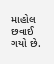માહોલ છવાઈ ગયો છે.